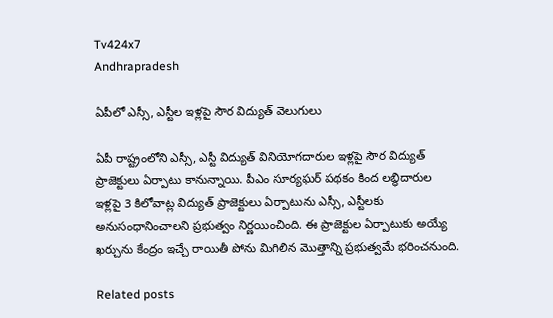Tv424x7
Andhrapradesh

ఏపీలో ఎస్సీ, ఎస్టీల ఇళ్లపై సౌర విద్యుత్ వెలుగులు

ఏపీ రాష్ట్రంలోని ఎస్సీ, ఎస్టీ విద్యుత్ వినియోగదారుల ఇళ్లపై సౌర విద్యుత్ ప్రాజెక్టులు ఏర్పాటు కానున్నాయి. పీఎం సూర్యఘర్ పథకం కింద లబ్ధిదారుల ఇళ్లపై 3 కిలోవాట్ల విద్యుత్ ప్రాజెక్టులు ఏర్పాటును ఎస్సీ, ఎస్టీలకు అనుసంధానించాలని ప్రభుత్వం నిర్ణయించింది. ఈ ప్రాజెక్టుల ఏర్పాటుకు అయ్యే ఖర్చును కేంద్రం ఇచ్చే రాయితీ పోను మిగిలిన మొత్తాన్ని ప్రభుత్వమే భరించనుంది.

Related posts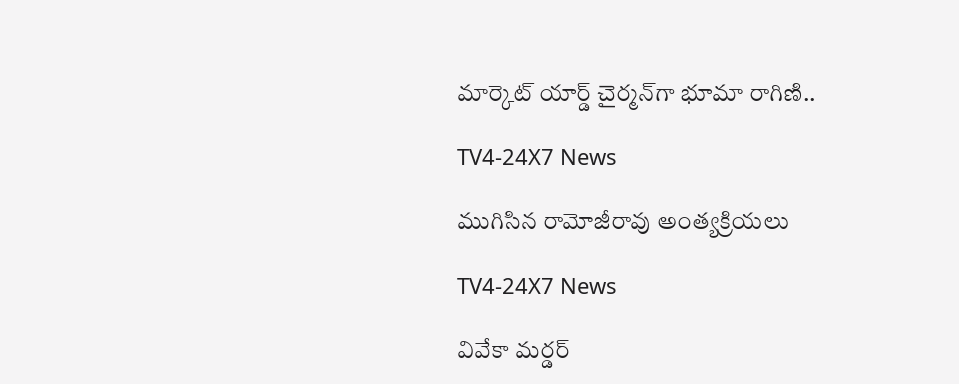మార్కెట్ యార్డ్ చైర్మన్‌గా భూమా రాగిణి..

TV4-24X7 News

ముగిసిన రామోజీరావు అంత్యక్రియలు

TV4-24X7 News

వివేకా మర్డర్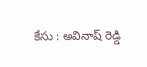కేసు : అవినాష్ రెడ్డి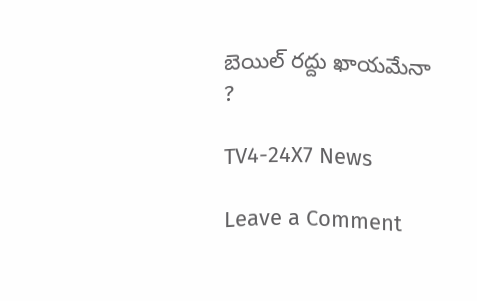బెయిల్ రద్దు ఖాయమేనా ?

TV4-24X7 News

Leave a Comment